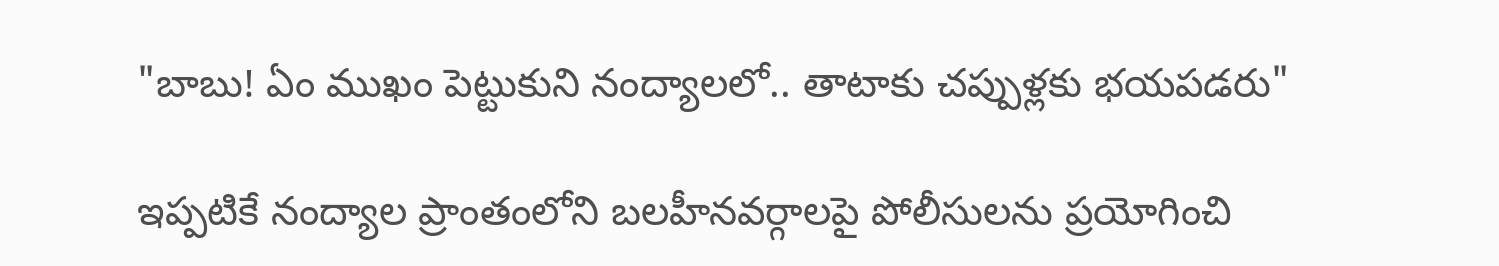"బాబు! ఏం ముఖం పెట్టుకుని నంద్యాలలో.. తాటాకు చప్పుళ్లకు భయపడరు"

ఇప్పటికే నంద్యాల ప్రాంతంలోని బలహీనవర్గాలపై పోలీసులను ప్రయోగించి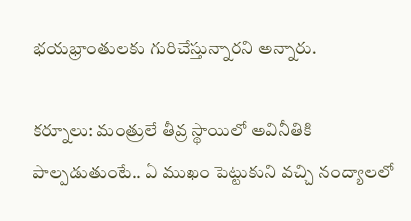భయభ్రాంతులకు గురిచేస్తున్నారని అన్నారు.

కర్నూలు: మంత్రులే తీవ్ర స్థాయిలో అవినీతికి పాల్పడుతుంటే.. ఏ ముఖం పెట్టుకుని వచ్చి నంద్యాలలో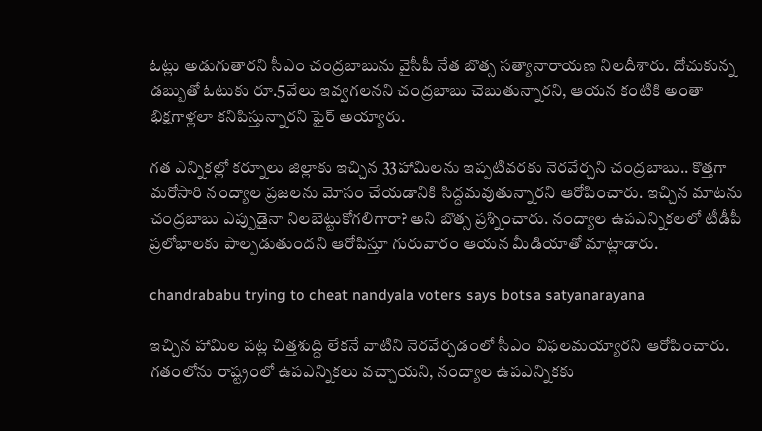ఓట్లు అడుగుతారని సీఎం చంద్రబాబును వైసీపీ నేత బొత్స సత్యానారాయణ నిలదీశారు. దోచుకున్న డబ్బుతో ఓటుకు రూ.5వేలు ఇవ్వగలనని చంద్రబాబు చెబుతున్నారని, ఆయన కంటికి అంతా భిక్షగాళ్లలా కనిపిస్తున్నారని ఫైర్ అయ్యారు.

గత ఎన్నికల్లో కర్నూలు జిల్లాకు ఇచ్చిన 33హామిలను ఇప్పటివరకు నెరవేర్చని చంద్రబాబు.. కొత్తగా మరోసారి నంద్యాల ప్రజలను మోసం చేయడానికి సిద్దమవుతున్నారని ఆరోపించారు. ఇచ్చిన మాటను చంద్రబాబు ఎప్పుడైనా నిలబెట్టుకోగలిగారా? అని బొత్స ప్రశ్నించారు. నంద్యాల ఉపఎన్నికలలో టీడీపీ ప్రలోభాలకు పాల్పడుతుందని ఆరోపిస్తూ గురువారం ఆయన మీడియాతో మాట్లాడారు.

chandrababu trying to cheat nandyala voters says botsa satyanarayana

ఇచ్చిన హామిల పట్ల చిత్తశుద్ది లేకనే వాటిని నెరవేర్చడంలో సీఎం విఫలమయ్యారని ఆరోపించారు. గతంలోను రాష్ట్రంలో ఉపఎన్నికలు వచ్చాయని, నంద్యాల ఉపఎన్నికకు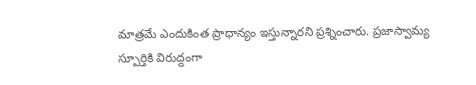మాత్రమే ఎందుకింత ప్రాధాన్యం ఇస్తున్నారని ప్రశ్నించారు. ప్రజాస్వామ్య స్పూర్తికి విరుద్దంగా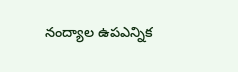నంద్యాల ఉపఎన్నిక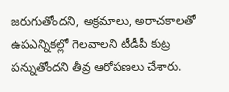జరుగుతోందని, అక్రమాలు, అరాచకాలతో ఉపఎన్నికల్లో గెలవాలని టీడీపీ కుట్ర పన్నుతోందని తీవ్ర ఆరోపణలు చేశారు.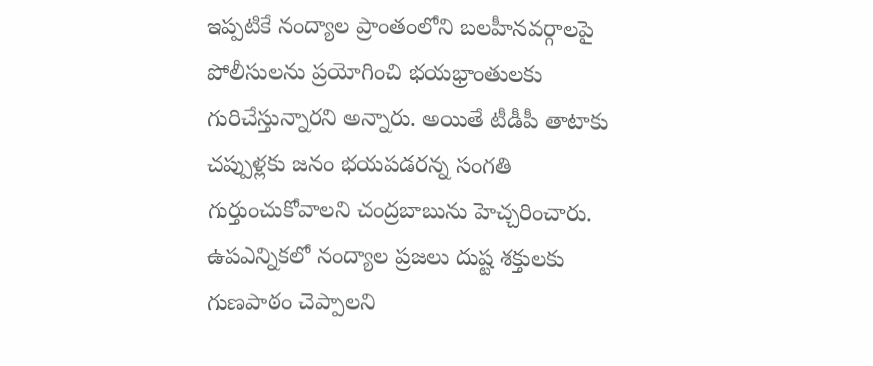ఇప్పటికే నంద్యాల ప్రాంతంలోని బలహీనవర్గాలపై పోలీసులను ప్రయోగించి భయభ్రాంతులకు గురిచేస్తున్నారని అన్నారు. అయితే టీడీపీ తాటాకు చప్పుళ్లకు జనం భయపడరన్న సంగతి గుర్తుంచుకోవాలని చంద్రబాబును హెచ్చరించారు. ఉపఎన్నికలో నంద్యాల ప్రజలు దుష్ట శక్తులకు గుణపాఠం చెప్పాలని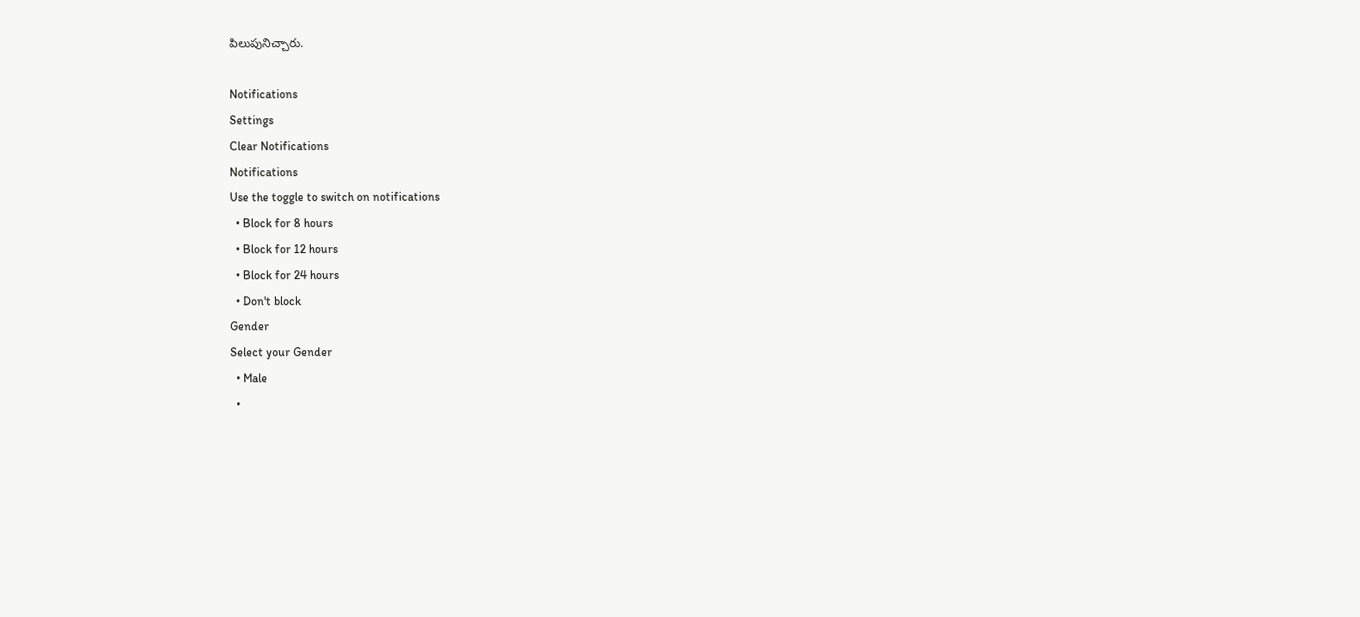పిలుపునిచ్చారు.

Notifications
Settings
Clear Notifications
Notifications
Use the toggle to switch on notifications
  • Block for 8 hours
  • Block for 12 hours
  • Block for 24 hours
  • Don't block
Gender
Select your Gender
  • Male
  •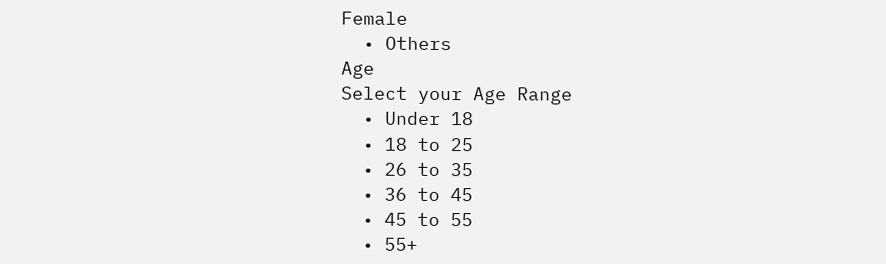Female
  • Others
Age
Select your Age Range
  • Under 18
  • 18 to 25
  • 26 to 35
  • 36 to 45
  • 45 to 55
  • 55+